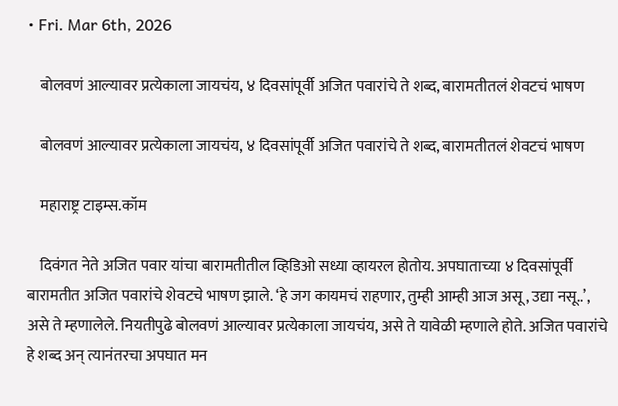• Fri. Mar 6th, 2026

    बोलवणं आल्यावर प्रत्येकाला जायचंय, ४ दिवसांपूर्वी अजित पवारांचे ते शब्द, बारामतीतलं शेवटचं भाषण

    बोलवणं आल्यावर प्रत्येकाला जायचंय, ४ दिवसांपूर्वी अजित पवारांचे ते शब्द, बारामतीतलं शेवटचं भाषण

    महाराष्ट्र टाइम्स.कॉम

    दिवंगत नेते अजित पवार यांचा बारामतीतील व्हिडिओ सध्या व्हायरल होतोय. अपघाताच्या ४ दिवसांपूर्वी बारामतीत अजित पवारांचे शेवटचे भाषण झाले. ‘हे जग कायमचं राहणार, तुम्ही आम्ही आज असू, उद्या नसू..’, असे ते म्हणालेले. नियतीपुढे बोलवणं आल्यावर प्रत्येकाला जायचंय, असे ते यावेळी म्हणाले होते. अजित पवारांचे हे शब्द अन् त्यानंतरचा अपघात मन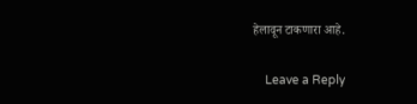हेलावून टाकणारा आहे.

    Leave a Reply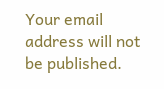Your email address will not be published.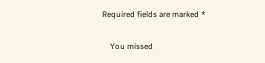Required fields are marked *

    You missed